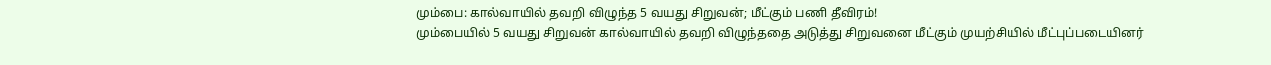மும்பை: கால்வாயில் தவறி விழுந்த 5 வயது சிறுவன்; மீட்கும் பணி தீவிரம்!
மும்பையில் 5 வயது சிறுவன் கால்வாயில் தவறி விழுந்ததை அடுத்து சிறுவனை மீட்கும் முயற்சியில் மீட்புப்படையினர்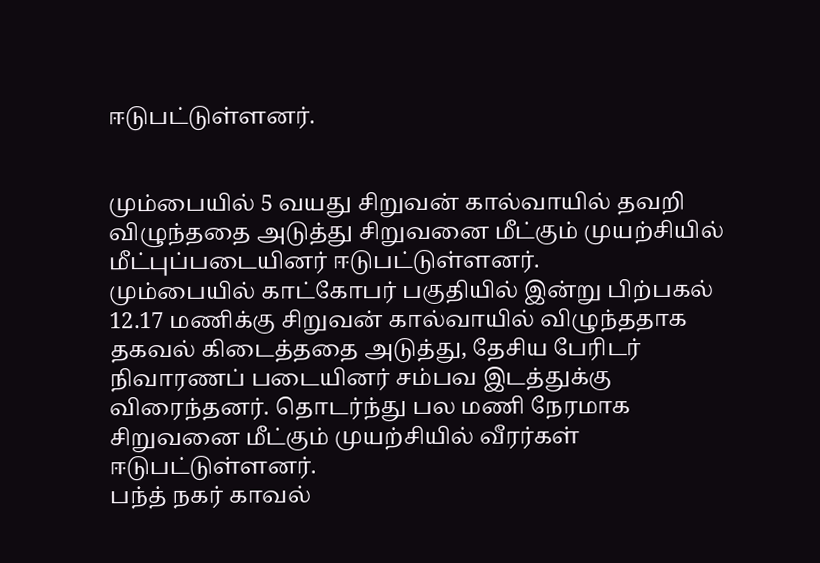ஈடுபட்டுள்ளனர்.


மும்பையில் 5 வயது சிறுவன் கால்வாயில் தவறி விழுந்ததை அடுத்து சிறுவனை மீட்கும் முயற்சியில் மீட்புப்படையினர் ஈடுபட்டுள்ளனர்.
மும்பையில் காட்கோபர் பகுதியில் இன்று பிற்பகல் 12.17 மணிக்கு சிறுவன் கால்வாயில் விழுந்ததாக தகவல் கிடைத்ததை அடுத்து, தேசிய பேரிடர் நிவாரணப் படையினர் சம்பவ இடத்துக்கு விரைந்தனர். தொடர்ந்து பல மணி நேரமாக சிறுவனை மீட்கும் முயற்சியில் வீரர்கள் ஈடுபட்டுள்ளனர்.
பந்த் நகர் காவல்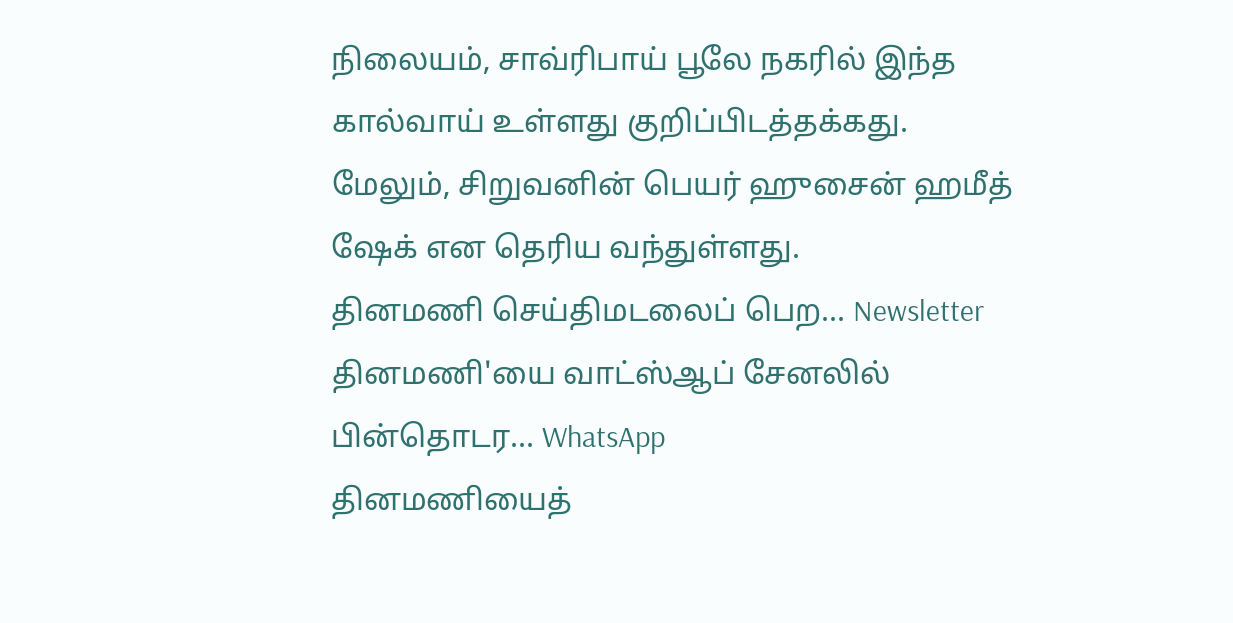நிலையம், சாவ்ரிபாய் பூலே நகரில் இந்த கால்வாய் உள்ளது குறிப்பிடத்தக்கது. மேலும், சிறுவனின் பெயர் ஹுசைன் ஹமீத் ஷேக் என தெரிய வந்துள்ளது.
தினமணி செய்திமடலைப் பெற... Newsletter
தினமணி'யை வாட்ஸ்ஆப் சேனலில் பின்தொடர... WhatsApp
தினமணியைத்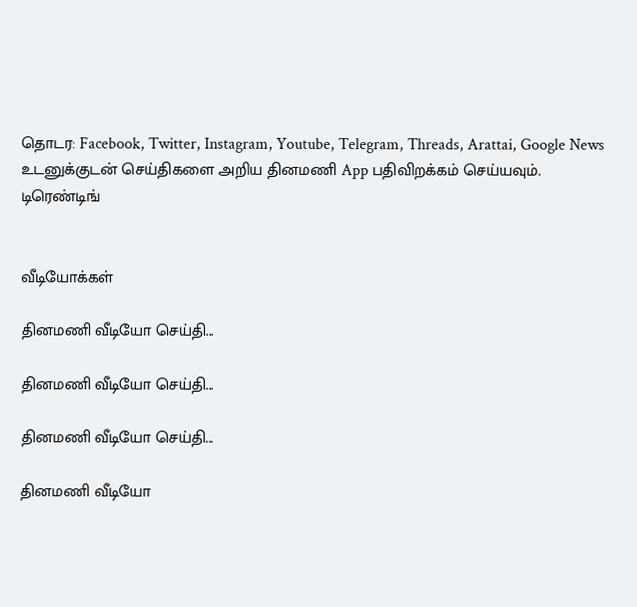தொடர: Facebook, Twitter, Instagram, Youtube, Telegram, Threads, Arattai, Google News
உடனுக்குடன் செய்திகளை அறிய தினமணி App பதிவிறக்கம் செய்யவும்.
டிரெண்டிங்


வீடியோக்கள்

தினமணி வீடியோ செய்தி...

தினமணி வீடியோ செய்தி...

தினமணி வீடியோ செய்தி...

தினமணி வீடியோ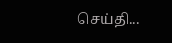செய்தி...